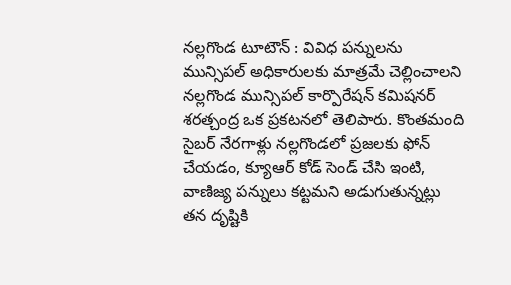నల్లగొండ టూటౌన్ : వివిధ పన్నులను మున్సిపల్ అధికారులకు మాత్రమే చెల్లించాలని నల్లగొండ మున్సిపల్ కార్పొరేషన్ కమిషనర్ శరత్చంద్ర ఒక ప్రకటనలో తెలిపారు. కొంతమంది సైబర్ నేరగాళ్లు నల్లగొండలో ప్రజలకు ఫోన్ చేయడం, క్యూఆర్ కోడ్ సెండ్ చేసి ఇంటి, వాణిజ్య పన్నులు కట్టమని అడుగుతున్నట్లు తన దృష్టికి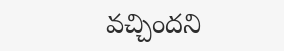వచ్చిందని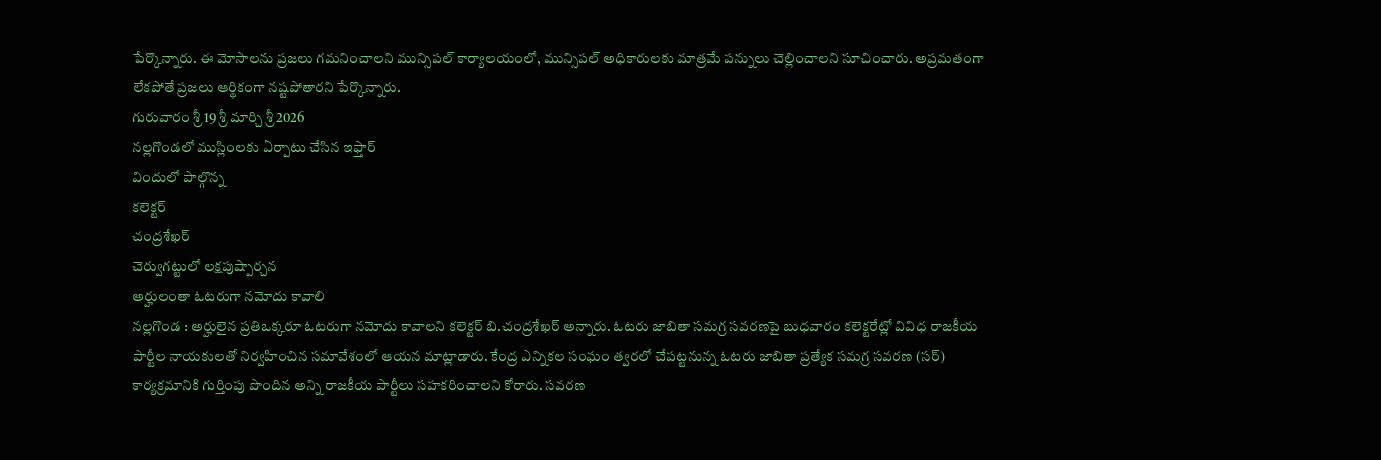పేర్కొన్నారు. ఈ మోసాలను ప్రజలు గమనించాలని మున్సిపల్ కార్యాలయంలో, మున్సిపల్ అధికారులకు మాత్రమే పన్నులు చెల్లించాలని సూచించారు. అప్రమతంగా లేకపోతే ప్రజలు ఆర్థికంగా నష్టపోతారని పేర్కొన్నారు.
గురువారం శ్రీ 19 శ్రీ మార్చి శ్రీ 2026
నల్లగొండలో ముస్లింలకు ఏర్పాటు చేసిన ఇఫ్తార్
విందులో పాల్గొన్న
కలెక్టర్
చంద్రశేఖర్
చెర్వుగట్టులో లక్షపుష్పార్చన
అర్హులంతా ఓటరుగా నమోదు కావాలి
నల్లగొండ : అర్హులైన ప్రతిఒక్కరూ ఓటరుగా నమోదు కావాలని కలెక్టర్ బి.చంద్రశేఖర్ అన్నారు. ఓటరు జాబితా సమగ్ర సవరణపై బుధవారం కలెక్టరేట్లో వివిధ రాజకీయ పార్టీల నాయకులతో నిర్వహించిన సమావేశంలో ఆయన మాట్లాడారు. కేంద్ర ఎన్నికల సంఘం త్వరలో చేపట్టనున్న ఓటరు జాబితా ప్రత్యేక సమగ్ర సవరణ (సర్) కార్యక్రమానికి గుర్తింపు పొందిన అన్ని రాజకీయ పార్టీలు సహకరించాలని కోరారు. సవరణ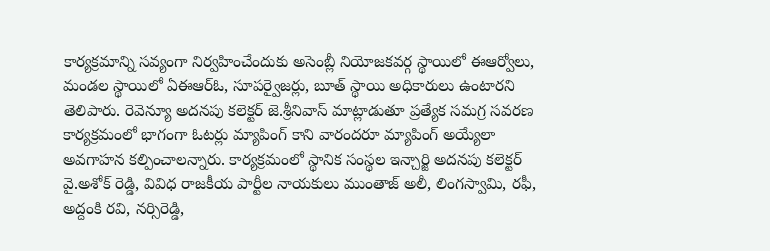కార్యక్రమాన్ని సవ్యంగా నిర్వహించేందుకు అసెంబ్లీ నియోజకవర్గ స్థాయిలో ఈఆర్వోలు, మండల స్థాయిలో ఏఈఆర్ఓ, సూపర్వైజర్లు, బూత్ స్థాయి అధికారులు ఉంటారని తెలిపారు. రెవెన్యూ అదనపు కలెక్టర్ జె.శ్రీనివాస్ మాట్లాడుతూ ప్రత్యేక సమగ్ర సవరణ కార్యక్రమంలో భాగంగా ఓటర్లు మ్యాపింగ్ కాని వారందరూ మ్యాపింగ్ అయ్యేలా అవగాహన కల్పించాలన్నారు. కార్యక్రమంలో స్థానిక సంస్థల ఇన్చార్జి అదనపు కలెక్టర్ వై.అశోక్ రెడ్డి, వివిధ రాజకీయ పార్టీల నాయకులు ముంతాజ్ అలీ, లింగస్వామి, రఫీ, అద్దంకి రవి, నర్సిరెడ్డి,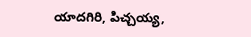యాదగిరి, పిచ్చయ్య,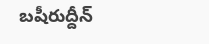బషీరుద్దీన్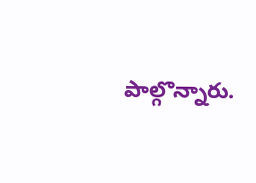పాల్గొన్నారు.